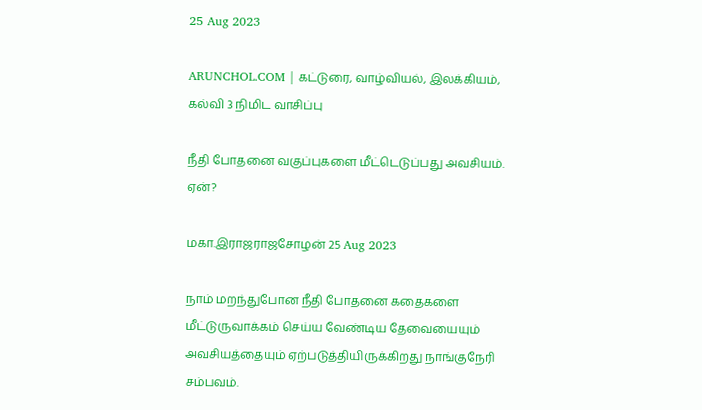25 Aug 2023

ARUNCHOL.COM | கட்டுரை, வாழ்வியல், இலக்கியம், கல்வி 3 நிமிட வாசிப்பு

நீதி போதனை வகுப்புகளை மீட்டெடுப்பது அவசியம். ஏன்?

மகா.இராஜராஜசோழன் 25 Aug 2023

நாம் மறந்துபோன நீதி போதனை கதைகளை மீட்டுருவாக்கம் செய்ய வேண்டிய தேவையையும் அவசியத்தையும் ஏற்படுத்தியிருக்கிறது நாங்குநேரி சம்பவம்.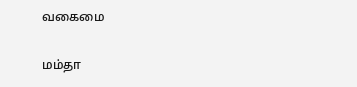வகைமை

மம்தா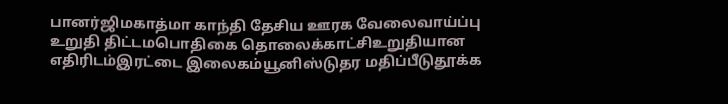பானர்ஜிமகாத்மா காந்தி தேசிய ஊரக வேலைவாய்ப்பு உறுதி திட்டமபொதிகை தொலைக்காட்சிஉறுதியான எதிரிடம்இரட்டை இலைகம்யூனிஸ்டுதர மதிப்பீடுதூக்க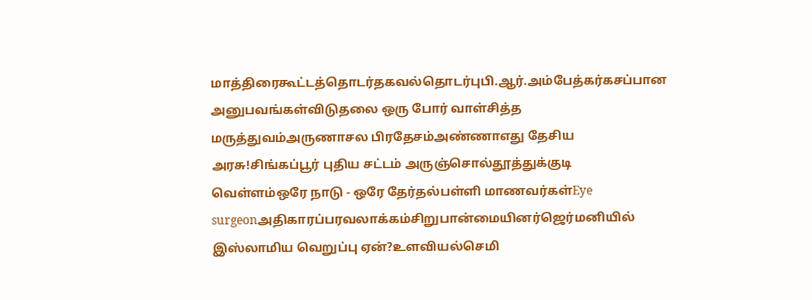மாத்திரைகூட்டத்தொடர்தகவல்தொடர்புபி.ஆர்.அம்பேத்கர்கசப்பான அனுபவங்கள்விடுதலை ஒரு போர் வாள்சித்த மருத்துவம்அருணாசல பிரதேசம்அண்ணாஎது தேசிய அரசு!சிங்கப்பூர் புதிய சட்டம் அருஞ்சொல்தூத்துக்குடி வெள்ளம்ஒரே நாடு - ஒரே தேர்தல்பள்ளி மாணவர்கள்Eye surgeonஅதிகாரப்பரவலாக்கம்சிறுபான்மையினர்ஜெர்மனியில் இஸ்லாமிய வெறுப்பு ஏன்?உளவியல்செமி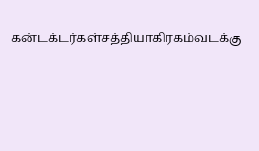கன்டக்டர்கள்சத்தியாகிரகம்வடக்கு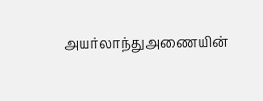அயர்லாந்துஅணையின்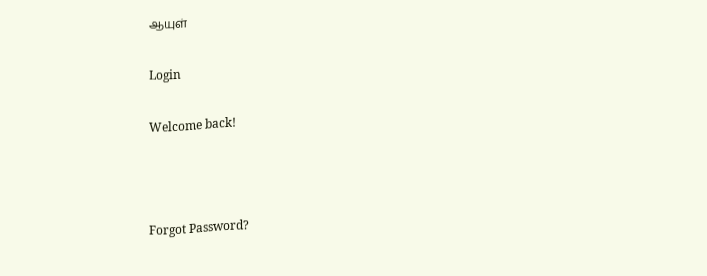ஆயுள்

Login

Welcome back!



Forgot Password?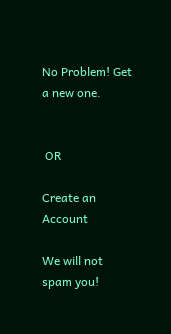No Problem! Get a new one.


 OR

Create an Account

We will not spam you!